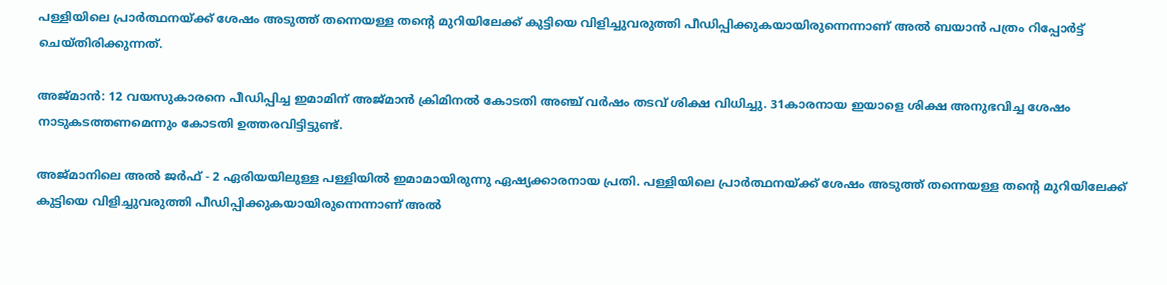പള്ളിയിലെ പ്രാര്‍ത്ഥനയ്ക്ക് ശേഷം അടുത്ത് തന്നെയള്ള തന്റെ മുറിയിലേക്ക് കുട്ടിയെ വിളിച്ചുവരുത്തി പീഡിപ്പിക്കുകയായിരുന്നെന്നാണ് അല്‍ ബയാന്‍ പത്രം റിപ്പോര്‍ട്ട് ചെയ്തിരിക്കുന്നത്.

അജ്മാന്‍: 12 വയസുകാരനെ പീഡിപ്പിച്ച ഇമാമിന് അജ്മാന്‍ ക്രിമിനല്‍ കോടതി അഞ്ച് വര്‍ഷം തടവ് ശിക്ഷ വിധിച്ചു. 31കാരനായ ഇയാളെ ശിക്ഷ അനുഭവിച്ച ശേഷം നാടുകടത്തണമെന്നും കോടതി ഉത്തരവിട്ടിട്ടുണ്ട്.

അജ്മാനിലെ അല്‍ ജര്‍ഫ് - 2 ഏരിയയിലുള്ള പള്ളിയില്‍ ഇമാമായിരുന്നു ഏഷ്യക്കാരനായ പ്രതി. പള്ളിയിലെ പ്രാര്‍ത്ഥനയ്ക്ക് ശേഷം അടുത്ത് തന്നെയള്ള തന്റെ മുറിയിലേക്ക് കുട്ടിയെ വിളിച്ചുവരുത്തി പീഡിപ്പിക്കുകയായിരുന്നെന്നാണ് അല്‍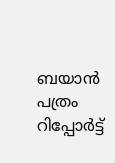ബയാന്‍ പത്രം റിപ്പോര്‍ട്ട്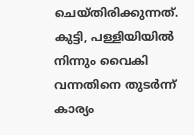ചെയ്തിരിക്കുന്നത്. കുട്ടി, പള്ളിയിയില്‍ നിന്നും വൈകി വന്നതിനെ തുടര്‍ന്ന് കാര്യം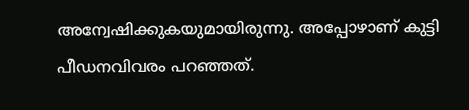അന്വേഷിക്കുകയുമായിരുന്നു. അപ്പോഴാണ് കുട്ടി പീഡനവിവരം പറഞ്ഞത്.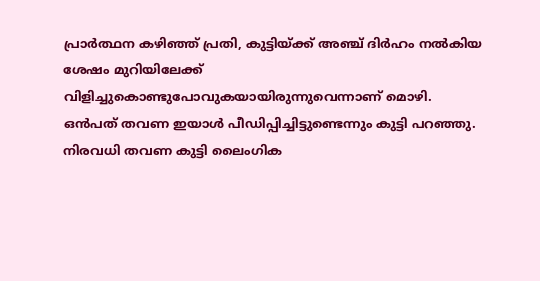പ്രാര്‍ത്ഥന കഴിഞ്ഞ് പ്രതി, കുട്ടിയ്ക്ക് അഞ്ച് ദിര്‍ഹം നല്‍കിയ ശേഷം മുറിയിലേക്ക് വിളിച്ചുകൊണ്ടുപോവുകയായിരുന്നുവെന്നാണ് മൊഴി. ഒന്‍പത് തവണ ഇയാള്‍ പീഡിപ്പിച്ചിട്ടുണ്ടെന്നും കുട്ടി പറഞ്ഞു. നിരവധി തവണ കുട്ടി ലൈംഗിക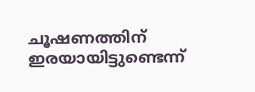ചൂഷണത്തിന് ഇരയായിട്ടുണ്ടെന്ന്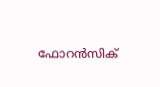ഫോറന്‍സിക്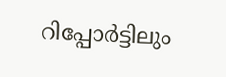റിപ്പോര്‍ട്ടിലും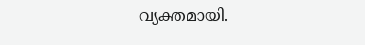വ്യക്തമായി.